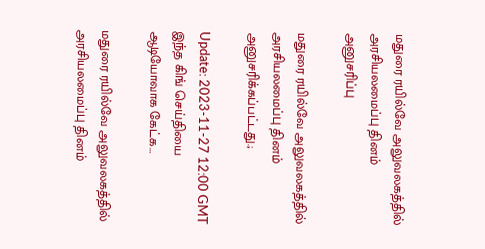மதுரை ரயில்வே அலுவலகத்தில் அரசியலமைப்பு தினம் அனுசரிப்பு

மதுரை ரயில்வே அலுவலகத்தில் அரசியலமைப்பு தினம் அனுசரிக்கப்பட்டது.;

Update: 2023-11-27 12:00 GMT
இந்த கிங் செய்தியை ஆடியோவாக கேட்க…

மதுரை ரயில்வே அலுவலகத்தில் அரசியலமைப்பு தினம்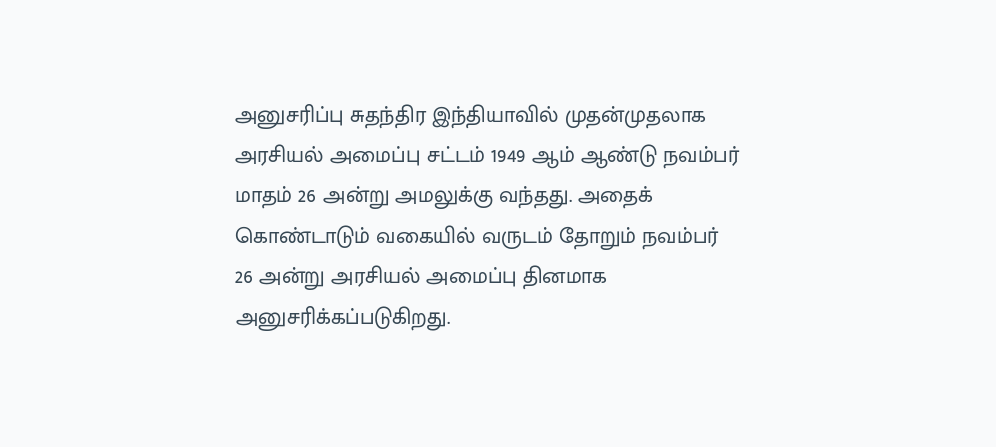அனுசரிப்பு சுதந்திர இந்தியாவில் முதன்முதலாக அரசியல் அமைப்பு சட்டம் 1949 ஆம் ஆண்டு நவம்பர் மாதம் 26 அன்று அமலுக்கு வந்தது. அதைக் கொண்டாடும் வகையில் வருடம் தோறும் நவம்பர் 26 அன்று அரசியல் அமைப்பு தினமாக அனுசரிக்கப்படுகிறது.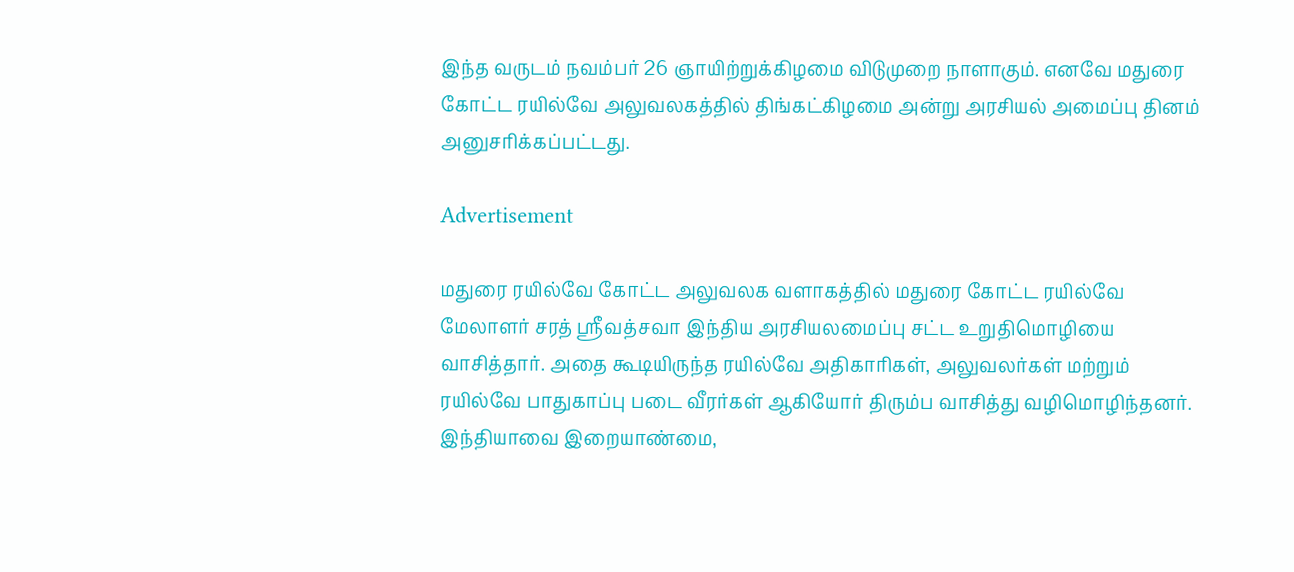இந்த வருடம் நவம்பர் 26 ஞாயிற்றுக்கிழமை விடுமுறை நாளாகும். எனவே மதுரை கோட்ட ரயில்வே அலுவலகத்தில் திங்கட்கிழமை அன்று அரசியல் அமைப்பு தினம் அனுசரிக்கப்பட்டது.

Advertisement

மதுரை ரயில்வே கோட்ட அலுவலக வளாகத்தில் மதுரை கோட்ட ரயில்வே மேலாளர் சரத் ஸ்ரீவத்சவா இந்திய அரசியலமைப்பு சட்ட உறுதிமொழியை வாசித்தார். அதை கூடியிருந்த ரயில்வே அதிகாரிகள், அலுவலர்கள் மற்றும் ரயில்வே பாதுகாப்பு படை வீரர்கள் ஆகியோர் திரும்ப வாசித்து வழிமொழிந்தனர். இந்தியாவை இறையாண்மை,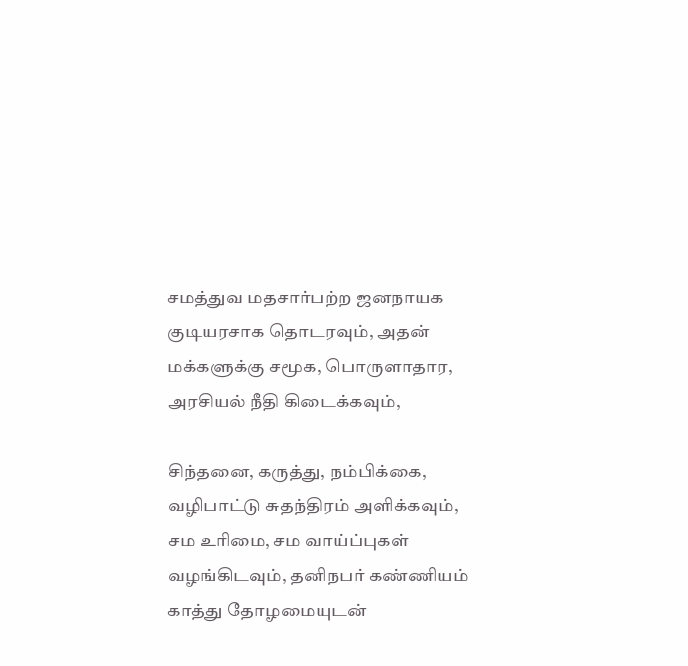சமத்துவ மதசார்பற்ற ஜனநாயக குடியரசாக தொடரவும், அதன் மக்களுக்கு சமூக, பொருளாதார, அரசியல் நீதி கிடைக்கவும்,

சிந்தனை, கருத்து, நம்பிக்கை, வழிபாட்டு சுதந்திரம் அளிக்கவும், சம உரிமை, சம வாய்ப்புகள் வழங்கிடவும், தனிநபர் கண்ணியம் காத்து தோழமையுடன்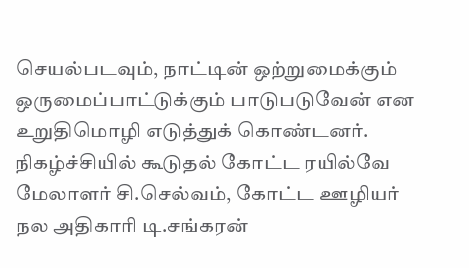செயல்படவும், நாட்டின் ஒற்றுமைக்கும் ஒருமைப்பாட்டுக்கும் பாடுபடுவேன் என உறுதிமொழி எடுத்துக் கொண்டனர். நிகழ்ச்சியில் கூடுதல் கோட்ட ரயில்வே மேலாளர் சி.செல்வம், கோட்ட ஊழியர் நல அதிகாரி டி.சங்கரன்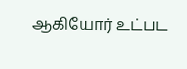ஆகியோர் உட்பட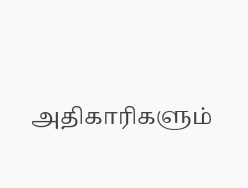அதிகாரிகளும்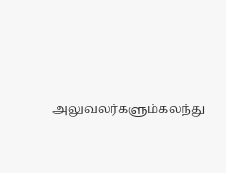அலுவலர்களும்கலந்து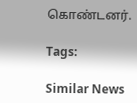கொண்டனர்.

Tags:

Similar News